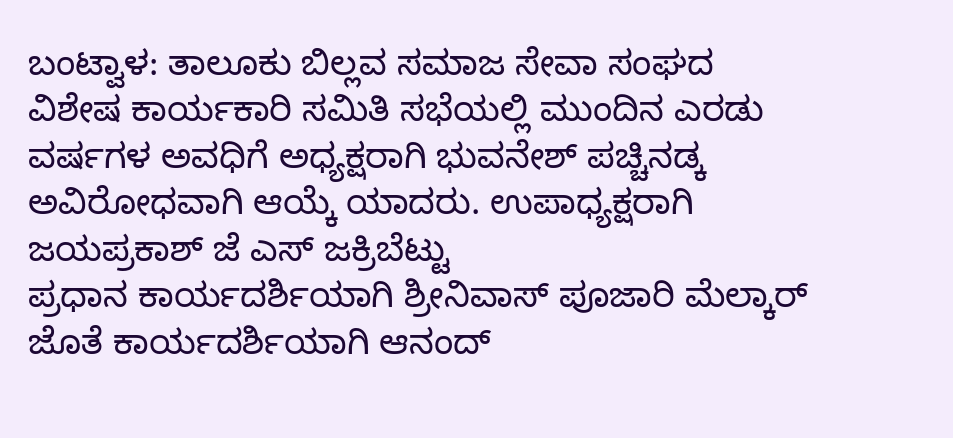ಬಂಟ್ವಾಳ: ತಾಲೂಕು ಬಿಲ್ಲವ ಸಮಾಜ ಸೇವಾ ಸಂಘದ ವಿಶೇಷ ಕಾರ್ಯಕಾರಿ ಸಮಿತಿ ಸಭೆಯಲ್ಲಿ ಮುಂದಿನ ಎರಡು ವರ್ಷಗಳ ಅವಧಿಗೆ ಅಧ್ಯಕ್ಷರಾಗಿ ಭುವನೇಶ್ ಪಚ್ಚಿನಡ್ಕ ಅವಿರೋಧವಾಗಿ ಆಯ್ಕೆ ಯಾದರು. ಉಪಾಧ್ಯಕ್ಷರಾಗಿ ಜಯಪ್ರಕಾಶ್ ಜೆ ಎಸ್ ಜಕ್ರಿಬೆಟ್ಟು
ಪ್ರಧಾನ ಕಾರ್ಯದರ್ಶಿಯಾಗಿ ಶ್ರೀನಿವಾಸ್ ಪೂಜಾರಿ ಮೆಲ್ಕಾರ್
ಜೊತೆ ಕಾರ್ಯದರ್ಶಿಯಾಗಿ ಆನಂದ್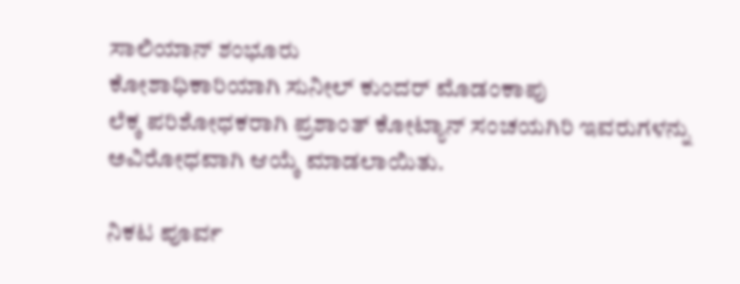ಸಾಲಿಯಾನ್ ಶಂಭೂರು
ಕೋಶಾಧಿಕಾರಿಯಾಗಿ ಸುನೀಲ್ ಕುಂದರ್ ಮೊಡಂಕಾಪು
ಲೆಕ್ಕ ಪರಿಶೋಧಕರಾಗಿ ಪ್ರಶಾಂತ್ ಕೋಟ್ಯಾನ್ ಸಂಚಯಗಿರಿ ಇವರುಗಳನ್ನು ಅವಿರೋಧವಾಗಿ ಆಯ್ಕೆ ಮಾಡಲಾಯಿತು.

ನಿಕಟ ಪೂರ್ವ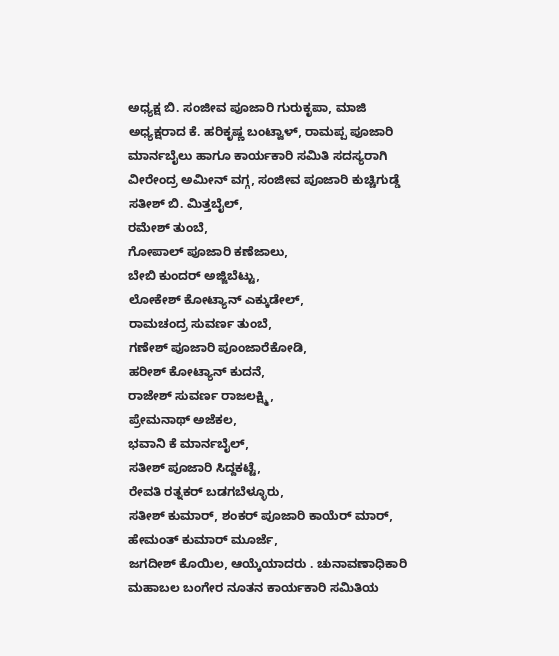ಅಧ್ಯಕ್ಷ ಬಿ. ಸಂಜೀವ ಪೂಜಾರಿ ಗುರುಕೃಪಾ, ಮಾಜಿ ಅಧ್ಯಕ್ಷರಾದ ಕೆ. ಹರಿಕೃಷ್ಣ ಬಂಟ್ವಾಳ್, ರಾಮಪ್ಪ ಪೂಜಾರಿ ಮಾರ್ನಬೈಲು ಹಾಗೂ ಕಾರ್ಯಕಾರಿ ಸಮಿತಿ ಸದಸ್ಯರಾಗಿ
ವೀರೇಂದ್ರ ಅಮೀನ್ ವಗ್ಗ, ಸಂಜೀವ ಪೂಜಾರಿ ಕುಚ್ಚಿಗುಡ್ಡೆ
ಸತೀಶ್ ಬಿ. ಮಿತ್ತಬೈಲ್,
ರಮೇಶ್ ತುಂಬೆ,
ಗೋಪಾಲ್ ಪೂಜಾರಿ ಕಣೆಜಾಲು,
ಬೇಬಿ ಕುಂದರ್ ಅಜ್ಜಿಬೆಟ್ಟು,
ಲೋಕೇಶ್ ಕೋಟ್ಯಾನ್ ಎಕ್ಕುಡೇಲ್,
ರಾಮಚಂದ್ರ ಸುವರ್ಣ ತುಂಬೆ,
ಗಣೇಶ್ ಪೂಜಾರಿ ಪೂಂಜಾರೆಕೋಡಿ,
ಹರೀಶ್ ಕೋಟ್ಯಾನ್ ಕುದನೆ,
ರಾಜೇಶ್ ಸುವರ್ಣ ರಾಜಲಕ್ಷ್ಮಿ,
ಪ್ರೇಮನಾಥ್ ಅಜೆಕಲ,
ಭವಾನಿ ಕೆ ಮಾರ್ನಬೈಲ್,
ಸತೀಶ್ ಪೂಜಾರಿ ಸಿದ್ದಕಟ್ಟೆ,
ರೇವತಿ ರತ್ನಕರ್ ಬಡಗಬೆಳ್ಳೂರು,
ಸತೀಶ್ ಕುಮಾರ್, ಶಂಕರ್ ಪೂಜಾರಿ ಕಾಯೆರ್ ಮಾರ್,
ಹೇಮಂತ್ ಕುಮಾರ್ ಮೂರ್ಜೆ,
ಜಗದೀಶ್ ಕೊಯಿಲ, ಆಯ್ಕೆಯಾದರು . ಚುನಾವಣಾಧಿಕಾರಿ ಮಹಾಬಲ ಬಂಗೇರ ನೂತನ ಕಾರ್ಯಕಾರಿ ಸಮಿತಿಯ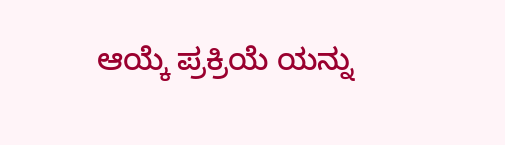ಆಯ್ಕೆ ಪ್ರಕ್ರಿಯೆ ಯನ್ನು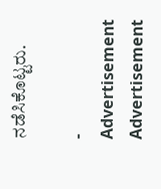ನಡೆಸಿಕೊಟ್ಟರು.

- Advertisement
Advertisement